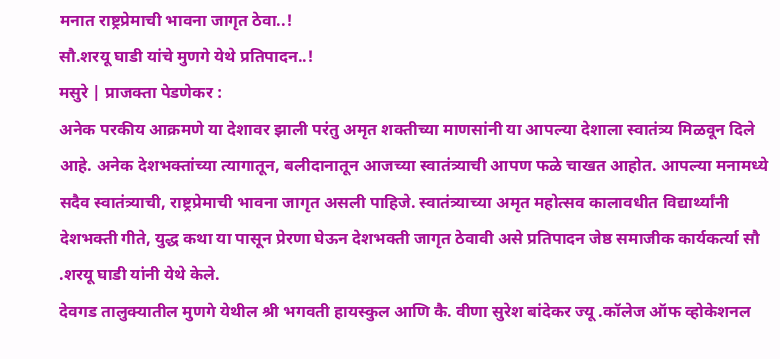मनात राष्ट्रप्रेमाची भावना जागृत ठेवा..!
सौ.शरयू घाडी यांचे मुणगे येथे प्रतिपादन..!
मसुरे | प्राजक्ता पेडणेकर :
अनेक परकीय आक्रमणे या देशावर झाली परंतु अमृत शक्तीच्या माणसांनी या आपल्या देशाला स्वातंत्र्य मिळवून दिले आहे. अनेक देशभक्तांच्या त्यागातून, बलीदानातून आजच्या स्वातंत्र्याची आपण फळे चाखत आहोत. आपल्या मनामध्ये सदैव स्वातंत्र्याची, राष्ट्रप्रेमाची भावना जागृत असली पाहिजे. स्वातंत्र्याच्या अमृत महोत्सव कालावधीत विद्यार्थ्यांनी देशभक्ती गीते, युद्ध कथा या पासून प्रेरणा घेऊन देशभक्ती जागृत ठेवावी असे प्रतिपादन जेष्ठ समाजीक कार्यकर्त्या सौ .शरयू घाडी यांनी येथे केले.
देवगड तालुक्यातील मुणगे येथील श्री भगवती हायस्कुल आणि कै. वीणा सुरेश बांदेकर ज्यू .कॉलेज ऑफ व्होकेशनल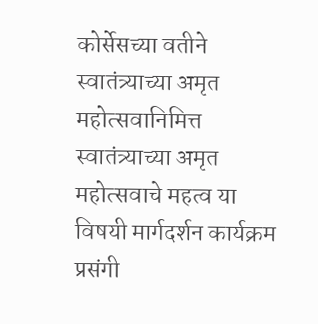कोर्सेसच्या वतीने स्वातंत्र्याच्या अमृत महोत्सवानिमित्त स्वातंत्र्याच्या अमृत महोत्सवाचे महत्व या विषयी मार्गदर्शन कार्यक्रम प्रसंगी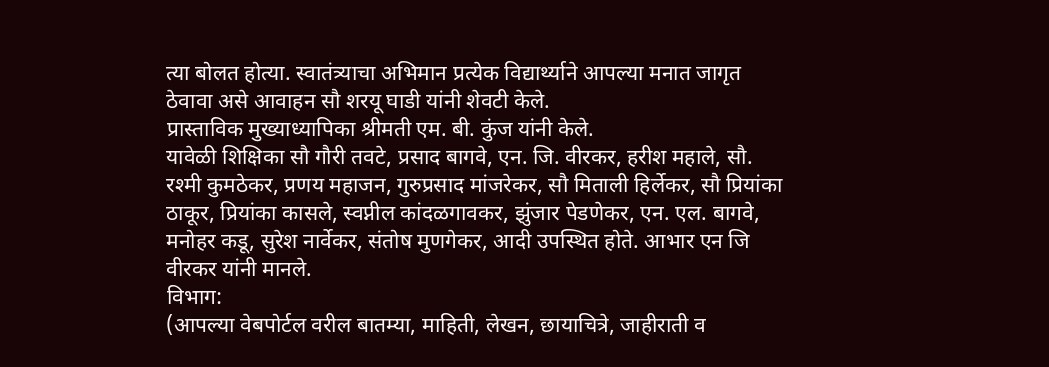त्या बोलत होत्या. स्वातंत्र्याचा अभिमान प्रत्येक विद्यार्थ्याने आपल्या मनात जागृत ठेवावा असे आवाहन सौ शरयू घाडी यांनी शेवटी केले.
प्रास्ताविक मुख्याध्यापिका श्रीमती एम. बी. कुंज यांनी केले.
यावेळी शिक्षिका सौ गौरी तवटे, प्रसाद बागवे, एन. जि. वीरकर, हरीश महाले, सौ. रश्मी कुमठेकर, प्रणय महाजन, गुरुप्रसाद मांजरेकर, सौ मिताली हिर्लेकर, सौ प्रियांका ठाकूर, प्रियांका कासले, स्वप्नील कांदळगावकर, झुंजार पेडणेकर, एन. एल. बागवे, मनोहर कडू, सुरेश नार्वेकर, संतोष मुणगेकर, आदी उपस्थित होते. आभार एन जि वीरकर यांनी मानले.
विभाग:
(आपल्या वेबपोर्टल वरील बातम्या, माहिती, लेखन, छायाचित्रे, जाहीराती व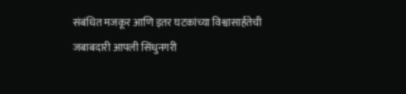संबंधित मजकूर आणि इतर घटकांच्या विश्वासार्हतेची जबाबदारी आपली सिंधुनगरी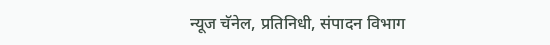न्यूज चॅनेल, प्रतिनिधी, संपादन विभाग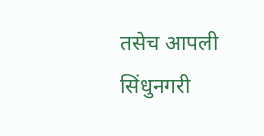तसेच आपली सिंधुनगरी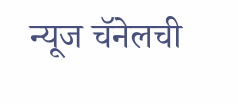न्यूज चॅनेलची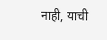नाही, याची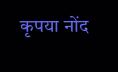कृपया नोंद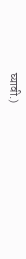घ्यावी.)